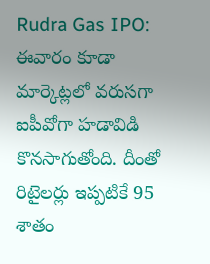Rudra Gas IPO: ఈవారం కూడా మార్కెట్లలో వరుసగా ఐపీవోగా హడావిడి కొనసాగుతోంది. దీంతో రిటైలర్లు ఇప్పటికే 95 శాతం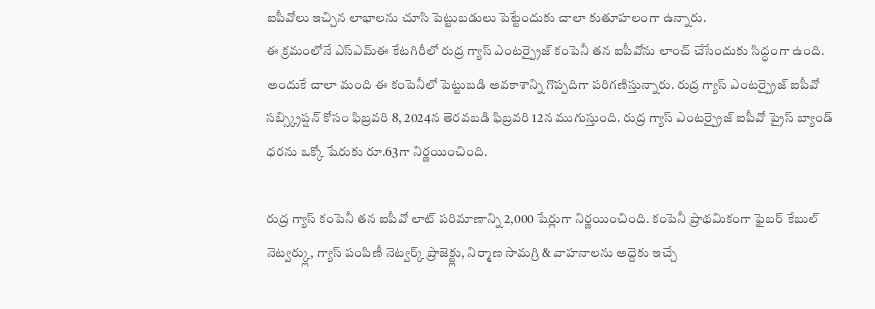ఐపీవోలు ఇచ్చిన లాభాలను చూసి పెట్టుబడులు పెట్టేందుకు చాలా కుతూహలంగా ఉన్నారు.
ఈ క్రమంలోనే ఎస్ఎమ్ఈ కేటగిరీలో రుద్ర గ్యాస్ ఎంటర్ప్రైజ్ కంపెనీ తన ఐపీవోను లాంచ్ చేసేందుకు సిద్ధంగా ఉంది. అందుకే చాలా మంది ఈ కంపెనీలో పెట్టుబడి అవకాశాన్ని గొప్పదిగా పరిగణిస్తున్నారు. రుద్ర గ్యాస్ ఎంటర్ప్రైజ్ ఐపీవో సబ్స్క్రిప్షన్ కోసం ఫిబ్రవరి 8, 2024న తెరవబడి ఫిబ్రవరి 12న ముగుస్తుంది. రుద్ర గ్యాస్ ఎంటర్ప్రైజ్ ఐపీవో ప్రైస్ బ్యాండ్ ధరను ఒక్కో షేరుకు రూ.63గా నిర్ణయించింది.

రుద్ర గ్యాస్ కంపెనీ తన ఐపీవో లాట్ పరిమాణాన్ని 2,000 షేర్లుగా నిర్ణయించింది. కంపెనీ ప్రాథమికంగా ఫైబర్ కేబుల్ నెట్వర్క్లు, గ్యాస్ పంపిణీ నెట్వర్క్ ప్రాజెక్ట్లు, నిర్మాణ సామగ్రి & వాహనాలను అద్దెకు ఇచ్చే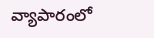వ్యాపారంలో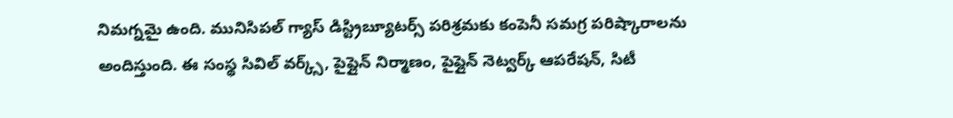నిమగ్నమై ఉంది. మునిసిపల్ గ్యాస్ డిస్ట్రిబ్యూటర్స్ పరిశ్రమకు కంపెనీ సమగ్ర పరిష్కారాలను అందిస్తుంది. ఈ సంస్థ సివిల్ వర్క్స్, పైప్లైన్ నిర్మాణం, పైప్లైన్ నెట్వర్క్ ఆపరేషన్, సిటీ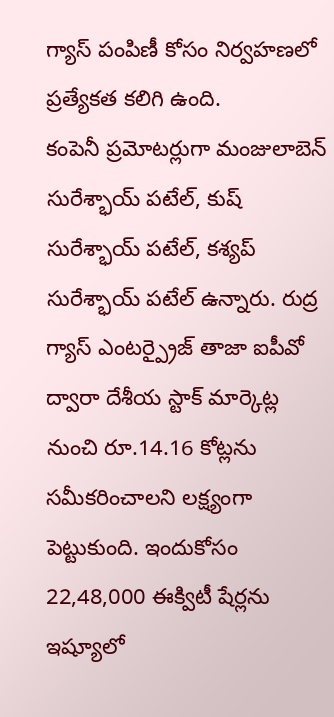గ్యాస్ పంపిణీ కోసం నిర్వహణలో ప్రత్యేకత కలిగి ఉంది.
కంపెనీ ప్రమోటర్లుగా మంజులాబెన్ సురేశ్భాయ్ పటేల్, కుష్ సురేశ్భాయ్ పటేల్, కశ్యప్ సురేశ్భాయ్ పటేల్ ఉన్నారు. రుద్ర గ్యాస్ ఎంటర్ప్రైజ్ తాజా ఐపీవో ద్వారా దేశీయ స్టాక్ మార్కెట్ల నుంచి రూ.14.16 కోట్లను సమీకరించాలని లక్ష్యంగా పెట్టుకుంది. ఇందుకోసం 22,48,000 ఈక్విటీ షేర్లను ఇష్యూలో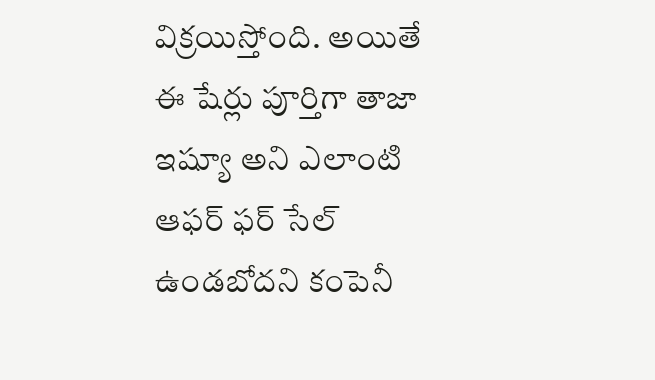విక్రయిస్తోంది. అయితే ఈ షేర్లు పూర్తిగా తాజా ఇష్యూ అని ఎలాంటి ఆఫర్ ఫర్ సేల్ ఉండబోదని కంపెనీ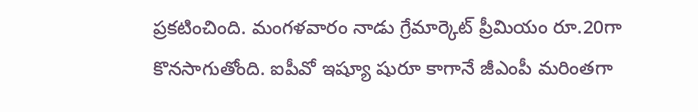ప్రకటించింది. మంగళవారం నాడు గ్రేమార్కెట్ ప్రీమియం రూ.20గా కొనసాగుతోంది. ఐపీవో ఇష్యూ షురూ కాగానే జీఎంపీ మరింతగా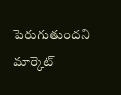పెరుగుతుందని మార్కెట్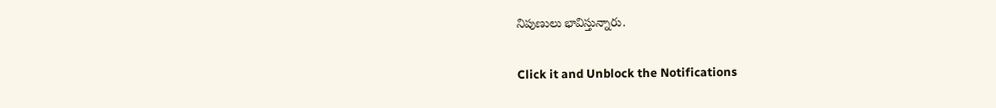నిపుణులు భావిస్తున్నారు.


Click it and Unblock the Notifications